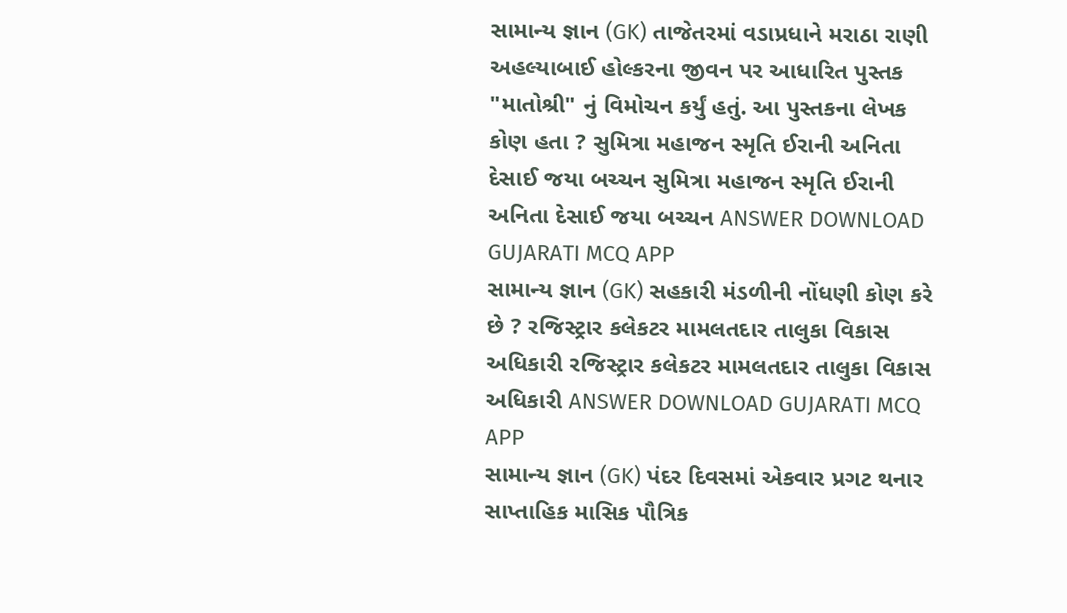સામાન્ય જ્ઞાન (GK) તાજેતરમાં વડાપ્રધાને મરાઠા રાણી અહલ્યાબાઈ હોલ્કરના જીવન પર આધારિત પુસ્તક "માતોશ્રી" નું વિમોચન કર્યું હતું. આ પુસ્તકના લેખક કોણ હતા ? સુમિત્રા મહાજન સ્મૃતિ ઈરાની અનિતા દેસાઈ જયા બચ્ચન સુમિત્રા મહાજન સ્મૃતિ ઈરાની અનિતા દેસાઈ જયા બચ્ચન ANSWER DOWNLOAD GUJARATI MCQ APP
સામાન્ય જ્ઞાન (GK) સહકારી મંડળીની નોંધણી કોણ કરે છે ? રજિસ્ટ્રાર કલેકટર મામલતદાર તાલુકા વિકાસ અધિકારી રજિસ્ટ્રાર કલેકટર મામલતદાર તાલુકા વિકાસ અધિકારી ANSWER DOWNLOAD GUJARATI MCQ APP
સામાન્ય જ્ઞાન (GK) પંદર દિવસમાં એકવાર પ્રગટ થનાર સાપ્તાહિક માસિક પૌત્રિક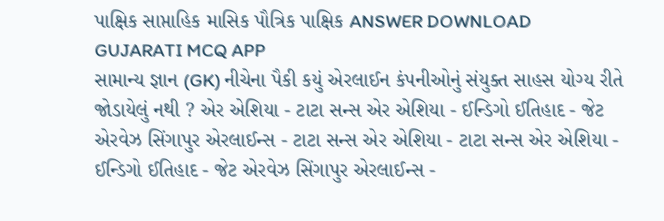પાક્ષિક સાપ્તાહિક માસિક પૌત્રિક પાક્ષિક ANSWER DOWNLOAD GUJARATI MCQ APP
સામાન્ય જ્ઞાન (GK) નીચેના પૈકી કયું એરલાઈન કંપનીઓનું સંયુક્ત સાહસ યોગ્ય રીતે જોડાયેલું નથી ? એર એશિયા - ટાટા સન્સ એર એશિયા - ઈન્ડિગો ઈતિહાદ - જેટ એરવેઝ સિંગાપુર એરલાઈન્સ - ટાટા સન્સ એર એશિયા - ટાટા સન્સ એર એશિયા - ઈન્ડિગો ઈતિહાદ - જેટ એરવેઝ સિંગાપુર એરલાઈન્સ -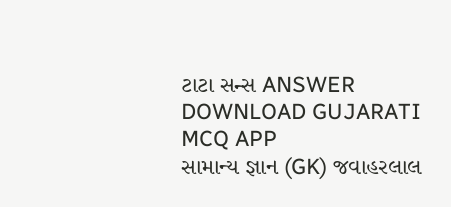ટાટા સન્સ ANSWER DOWNLOAD GUJARATI MCQ APP
સામાન્ય જ્ઞાન (GK) જવાહરલાલ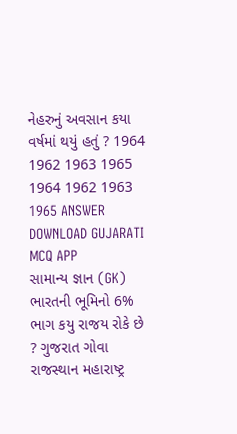નેહરુનું અવસાન કયા વર્ષમાં થયું હતું ? 1964 1962 1963 1965 1964 1962 1963 1965 ANSWER DOWNLOAD GUJARATI MCQ APP
સામાન્ય જ્ઞાન (GK) ભારતની ભૂમિનો 6% ભાગ કયુ રાજય રોકે છે ? ગુજરાત ગોવા રાજસ્થાન મહારાષ્ટ્ર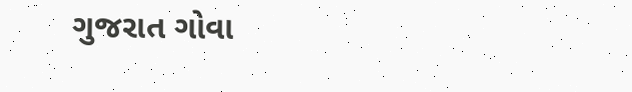ગુજરાત ગોવા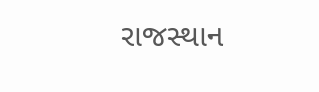રાજસ્થાન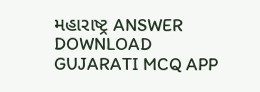મહારાષ્ટ્ર ANSWER DOWNLOAD GUJARATI MCQ APP